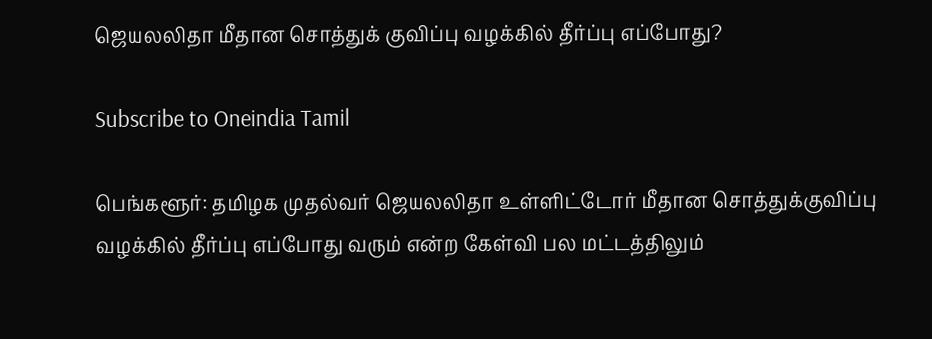ஜெயலலிதா மீதான சொத்துக் குவிப்பு வழக்கில் தீர்ப்பு எப்போது?

Subscribe to Oneindia Tamil

பெங்களூர்: தமிழக முதல்வர் ஜெயலலிதா உள்ளிட்டோர் மீதான சொத்துக்குவிப்பு வழக்கில் தீர்ப்பு எப்போது வரும் என்ற கேள்வி பல மட்டத்திலும்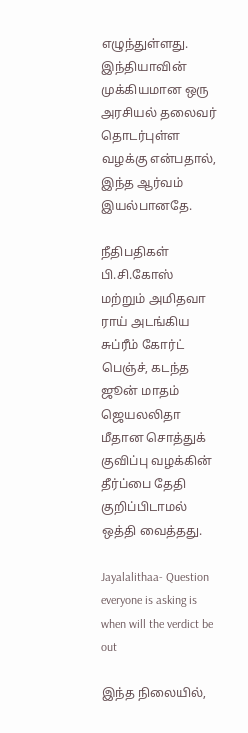எழுந்துள்ளது. இந்தியாவின் முக்கியமான ஒரு அரசியல் தலைவர் தொடர்புள்ள வழக்கு என்பதால், இந்த ஆர்வம் இயல்பானதே.

நீதிபதிகள் பி.சி.கோஸ் மற்றும் அமிதவா ராய் அடங்கிய சுப்ரீம் கோர்ட் பெஞ்ச், கடந்த ஜூன் மாதம் ஜெயலலிதா மீதான சொத்துக் குவிப்பு வழக்கின் தீர்ப்பை தேதி குறிப்பிடாமல் ஒத்தி வைத்தது.

Jayalalithaa- Question everyone is asking is when will the verdict be out

இந்த நிலையில்,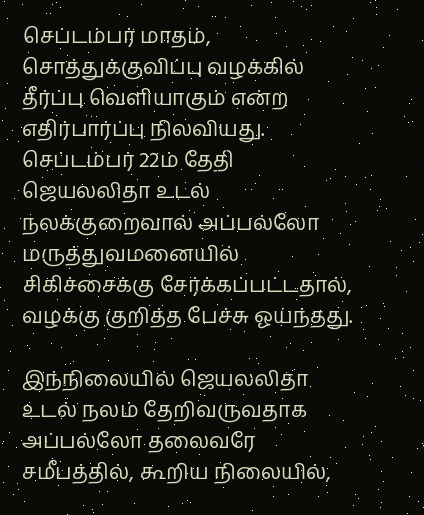செப்டம்பர் மாதம், சொத்துக்குவிப்பு வழக்கில் தீர்ப்பு வெளியாகும் என்ற எதிர்பார்ப்பு நிலவியது. செப்டம்பர் 22ம் தேதி ஜெயலலிதா உடல் நலக்குறைவால் அப்பல்லோ மருத்துவமனையில் சிகிச்சைக்கு சேர்க்கப்பட்டதால், வழக்கு குறித்த பேச்சு ஓய்ந்தது.

இந்நிலையில் ஜெயலலிதா உடல் நலம் தேறிவருவதாக அப்பல்லோ தலைவரே சமீபத்தில், கூறிய நிலையில்,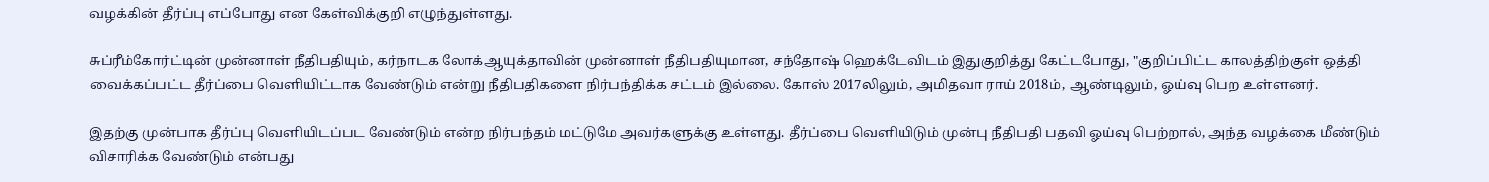வழக்கின் தீர்ப்பு எப்போது என கேள்விக்குறி எழுந்துள்ளது.

சுப்ரீம்கோர்ட்டின் முன்னாள் நீதிபதியும், கர்நாடக லோக்ஆயுக்தாவின் முன்னாள் நீதிபதியுமான, சந்தோஷ் ஹெக்டேவிடம் இதுகுறித்து கேட்டபோது, "குறிப்பிட்ட காலத்திற்குள் ஒத்தி வைக்கப்பட்ட தீர்ப்பை வெளியிட்டாக வேண்டும் என்று நீதிபதிகளை நிர்பந்திக்க சட்டம் இல்லை. கோஸ் 2017லிலும், அமிதவா ராய் 2018ம், ஆண்டிலும், ஓய்வு பெற உள்ளனர்.

இதற்கு முன்பாக தீர்ப்பு வெளியிடப்பட வேண்டும் என்ற நிர்பந்தம் மட்டுமே அவர்களுக்கு உள்ளது. தீர்ப்பை வெளியிடும் முன்பு நீதிபதி பதவி ஓய்வு பெற்றால், அந்த வழக்கை மீண்டும் விசாரிக்க வேண்டும் என்பது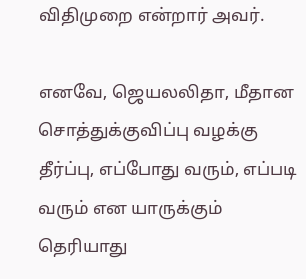விதிமுறை என்றார் அவர்.

எனவே, ஜெயலலிதா, மீதான சொத்துக்குவிப்பு வழக்கு தீர்ப்பு, எப்போது வரும், எப்படி வரும் என யாருக்கும் தெரியாது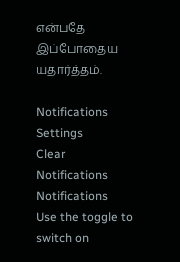என்பதே இப்போதைய யதார்த்தம்.

Notifications
Settings
Clear Notifications
Notifications
Use the toggle to switch on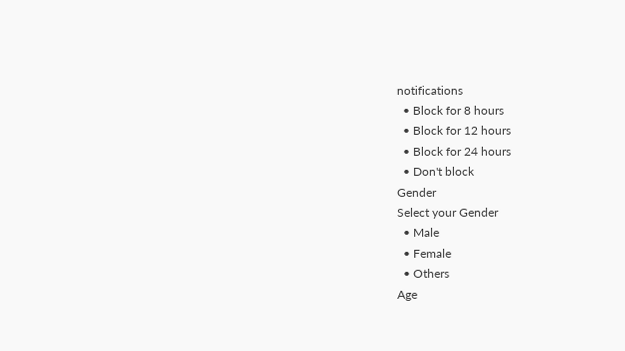notifications
  • Block for 8 hours
  • Block for 12 hours
  • Block for 24 hours
  • Don't block
Gender
Select your Gender
  • Male
  • Female
  • Others
Age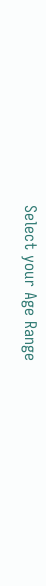Select your Age Range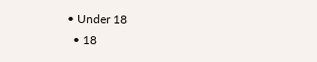• Under 18
  • 18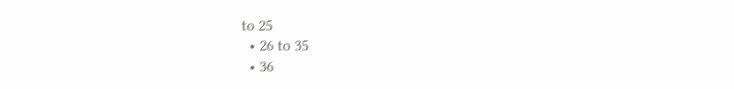to 25
  • 26 to 35
  • 36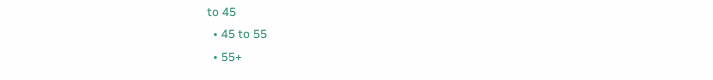to 45
  • 45 to 55
  • 55+